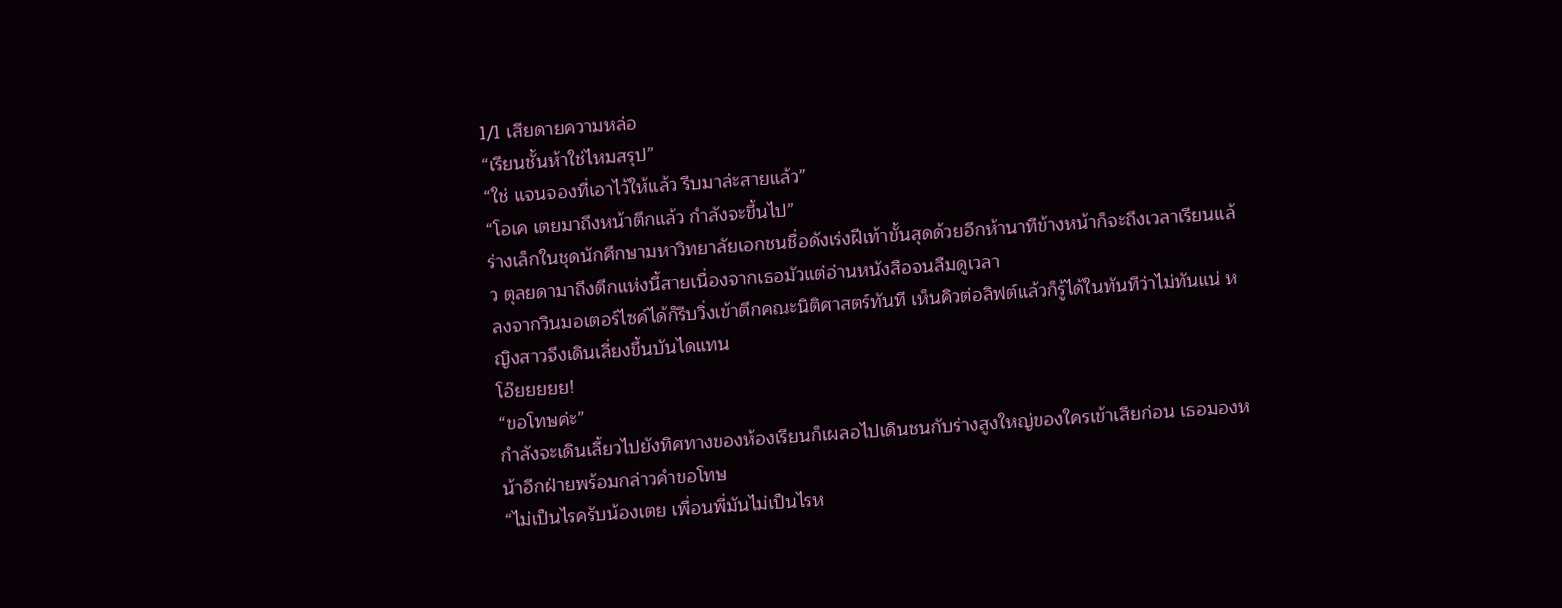1/1 เสียดายความหล่อ
“เรียนชั้นห้าใช่ไหมสรุป”
“ใช่ แจนจองที่เอาไว้ให้แล้ว รีบมาล่ะสายแล้ว”
“โอเค เตยมาถึงหน้าตึกแล้ว กำลังจะขึ้นไป”
ร่างเล็กในชุดนักศึกษามหาวิทยาลัยเอกชนชื่อดังเร่งฝีเท้าขั้นสุดด้วยอีกห้านาทีข้างหน้าก็จะถึงเวลาเรียนแล้ว ตุลยดามาถึงตึกแห่งนี้สายเนื่องจากเธอมัวแต่อ่านหนังสือจนลืมดูเวลา
ลงจากวินมอเตอร์ไซค์ได้ก็รีบวิ่งเข้าตึกคณะนิติศาสตร์ทันที เห็นคิวต่อลิฟต์แล้วก็รู้ได้ในทันทีว่าไม่ทันแน่ หญิงสาวจึงเดินเลี่ยงขึ้นบันไดแทน
โอ๊ยยยยย!
“ขอโทษค่ะ”
กำลังจะเดินเลี้ยวไปยังทิศทางของห้องเรียนก็เผลอไปเดินชนกับร่างสูงใหญ่ของใครเข้าเสียก่อน เธอมองหน้าอีกฝ่ายพร้อมกล่าวคำขอโทษ
“ไม่เป็นไรครับน้องเตย เพื่อนพี่มันไม่เป็นไรห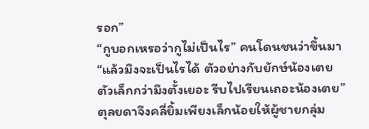รอก”
“กูบอกเหรอว่ากูไม่เป็นไร” คนโดนชนว่าขึ้นมา
“แล้วมึงจะเป็นไรได้ ตัวอย่างกับยักษ์น้องเตยตัวเล็กกว่ามึงตั้งเยอะ รีบไปเรียนเถอะน้องเตย”
ตุลยดาจึงคลี่ยิ้มเพียงเล็กน้อยให้ผู้ชายกลุ่ม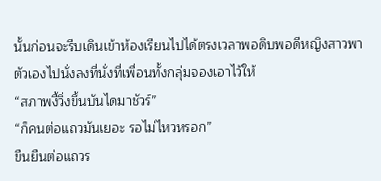นั้นก่อนจะรีบเดินเข้าห้องเรียนไปได้ตรงเวลาพอดิบพอดีหญิงสาวพาตัวเองไปนั่งลงที่นั่งที่เพื่อนทั้งกลุ่มจองเอาไว้ให้
“สภาพงี้วิ่งขึ้นบันไดมาชัวร์”
“ก็คนต่อแถวมันเยอะ รอไม่ไหวหรอก”
ขืนยืนต่อแถวร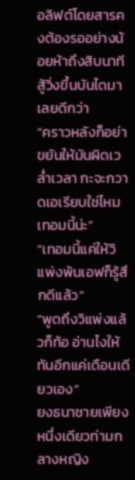อลิฟต์โดยสารคงต้องรออย่างน้อยห้าถึงสิบนาที สู้วิ่งขึ้นบันไดมาเลยดีกว่า
“คราวหลังก็อย่าขยันให้มันผิดเวล่ำเวลา กะจะกวาดเอเรียบใช่ไหมเทอมนี้น่ะ”
“เทอมนี้แค่ให้วิแพ่งพ้นเอฟก็รู้สึกดีแล้ว”
“พูดถึงวิแพ่งแล้วก็ท้อ อ่านไงให้ทันอีกแค่เดือนเดียวเอง”
ยงธนาชายเพียงหนึ่งเดียวท่ามกลางหญิง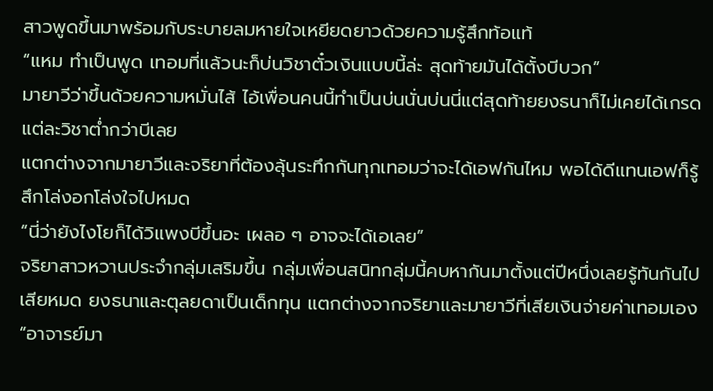สาวพูดขึ้นมาพร้อมกับระบายลมหายใจเหยียดยาวด้วยความรู้สึกท้อแท้
“แหม ทำเป็นพูด เทอมที่แล้วนะก็บ่นวิชาตั๋วเงินแบบนี้ล่ะ สุดท้ายมันได้ตั้งบีบวก”
มายาวีว่าขึ้นด้วยความหมั่นไส้ ไอ้เพื่อนคนนี้ทำเป็นบ่นนั่นบ่นนี่แต่สุดท้ายยงธนาก็ไม่เคยได้เกรดแต่ละวิชาต่ำกว่าบีเลย
แตกต่างจากมายาวีและจริยาที่ต้องลุ้นระทึกกันทุกเทอมว่าจะได้เอฟกันไหม พอได้ดีแทนเอฟก็รู้สึกโล่งอกโล่งใจไปหมด
“นี่ว่ายังไงโยก็ได้วิแพงบีขึ้นอะ เผลอ ๆ อาจจะได้เอเลย”
จริยาสาวหวานประจำกลุ่มเสริมขึ้น กลุ่มเพื่อนสนิทกลุ่มนี้คบหากันมาตั้งแต่ปีหนึ่งเลยรู้ทันกันไปเสียหมด ยงธนาและตุลยดาเป็นเด็กทุน แตกต่างจากจริยาและมายาวีที่เสียเงินจ่ายค่าเทอมเอง
“อาจารย์มา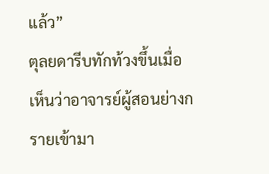แล้ว”
ตุลยดารีบทักท้วงขึ้นเมื่อเห็นว่าอาจารย์ผู้สอนย่างกรายเข้ามา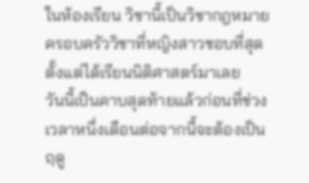ในห้องเรียน วิชานี้เป็นวิชากฎหมายครอบครัววิชาที่หญิงสาวชอบที่สุดตั้งแต่ได้เรียนนิติศาสตร์มาเลย
วันนี้เป็นคาบสุดท้ายแล้วก่อนที่ช่วงเวลาหนึ่งเดือนต่อจากนี้จะต้องเป็นฤดู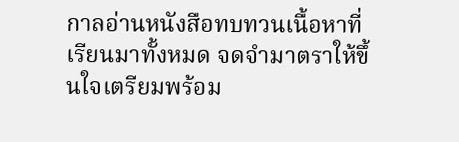กาลอ่านหนังสือทบทวนเนื้อหาที่เรียนมาทั้งหมด จดจำมาตราให้ขึ้นใจเตรียมพร้อม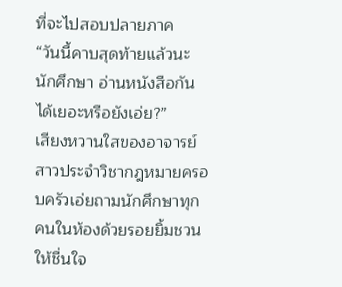ที่จะไปสอบปลายภาค
“วันนี้คาบสุดท้ายแล้วนะนักศึกษา อ่านหนังสือกันได้เยอะหรือยังเอ่ย?”
เสียงหวานใสของอาจารย์สาวประจำวิชากฎหมายครอบครัวเอ่ยถามนักศึกษาทุกคนในห้องด้วยรอยยิ้มชวนให้ชื่นใจ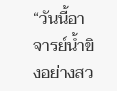“วันนี้อาจารย์น้ำขิงอย่างสว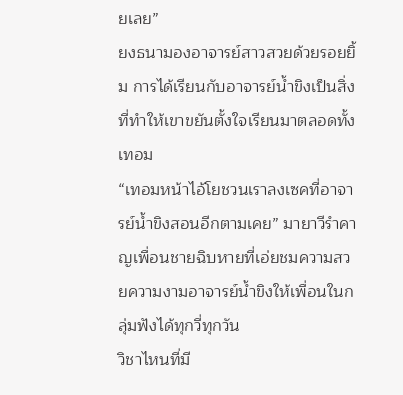ยเลย”
ยงธนามองอาจารย์สาวสวยด้วยรอยยิ้ม การได้เรียนกับอาจารย์น้ำขิงเป็นสิ่งที่ทำให้เขาขยันตั้งใจเรียนมาตลอดทั้งเทอม
“เทอมหน้าไอ้โยชวนเราลงเซคที่อาจารย์น้ำขิงสอนอีกตามเคย” มายาวีรำคาญเพื่อนชายฉิบหายที่เอ่ยชมความสวยความงามอาจารย์น้ำขิงให้เพื่อนในกลุ่มฟังได้ทุกวี่ทุกวัน
วิชาไหนที่มี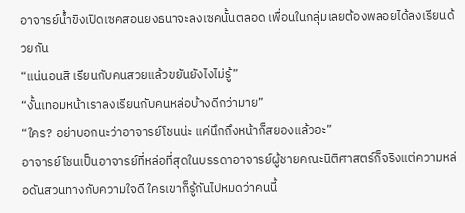อาจารย์น้ำขิงเปิดเซคสอนยงธนาจะลงเซคนั้นตลอด เพื่อนในกลุ่มเลยต้องพลอยได้ลงเรียนด้วยกัน
“แน่นอนสิ เรียนกับคนสวยแล้วขยันยังไงไม่รู้”
“งั้นเทอมหน้าเราลงเรียนกับคนหล่อบ้างดีกว่ามาย”
“ใคร? อย่าบอกนะว่าอาจารย์โชนน่ะ แค่นึกถึงหน้าก็สยองแล้วอะ”
อาจารย์โชนเป็นอาจารย์ที่หล่อที่สุดในบรรดาอาจารย์ผู้ชายคณะนิติศาสตร์ก็จริงแต่ความหล่อดันสวนทางกับความใจดี ใครเขาก็รู้กันไปหมดว่าคนนี้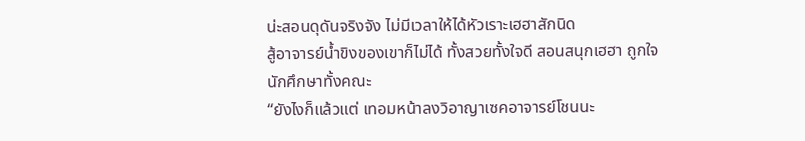น่ะสอนดุดันจริงจัง ไม่มีเวลาให้ได้หัวเราะเฮฮาสักนิด
สู้อาจารย์น้ำขิงของเขาก็ไม่ได้ ทั้งสวยทั้งใจดี สอนสนุกเฮฮา ถูกใจนักศึกษาทั้งคณะ
“ยังไงก็แล้วแต่ เทอมหน้าลงวิอาญาเซคอาจารย์โชนนะ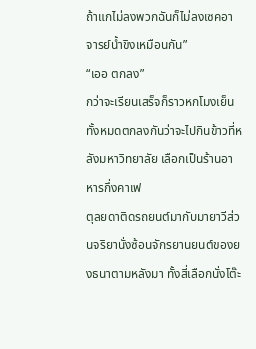ถ้าแกไม่ลงพวกฉันก็ไม่ลงเซคอาจารย์น้ำขิงเหมือนกัน”
“เออ ตกลง”
กว่าจะเรียนเสร็จก็ราวหกโมงเย็น ทั้งหมดตกลงกันว่าจะไปกินข้าวที่หลังมหาวิทยาลัย เลือกเป็นร้านอาหารกึ่งคาเฟ
ตุลยดาติดรถยนต์มากับมายาวีส่วนจริยานั่งซ้อนจักรยานยนต์ของยงธนาตามหลังมา ทั้งสี่เลือกนั่งโต๊ะ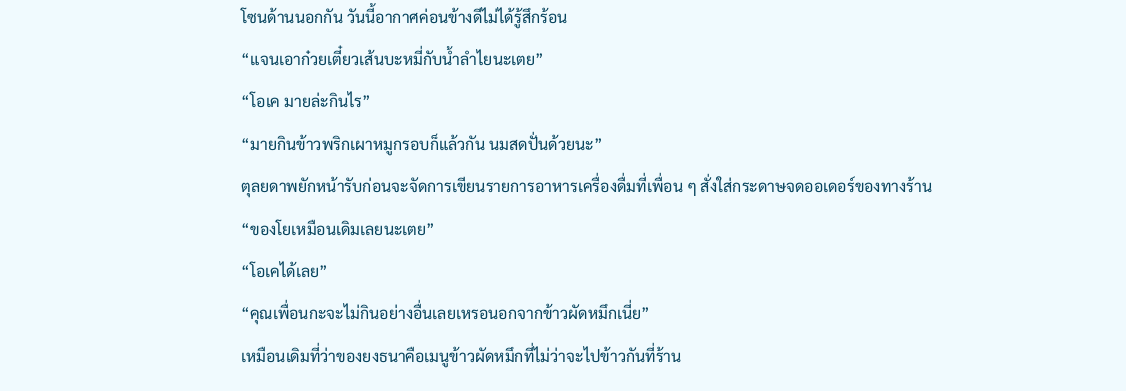โซนด้านนอกกัน วันนี้อากาศค่อนข้างดีไม่ได้รู้สึกร้อน
“แจนเอาก๋วยเตี๋ยวเส้นบะหมี่กับน้ำลำไยนะเตย”
“โอเค มายล่ะกินไร”
“มายกินข้าวพริกเผาหมูกรอบก็แล้วกัน นมสดปั่นด้วยนะ”
ตุลยดาพยักหน้ารับก่อนจะจัดการเขียนรายการอาหารเครื่องดื่มที่เพื่อน ๆ สั่งใส่กระดาษจดออเดอร์ของทางร้าน
“ของโยเหมือนเดิมเลยนะเตย”
“โอเคได้เลย”
“คุณเพื่อนกะจะไม่กินอย่างอื่นเลยเหรอนอกจากข้าวผัดหมึกเนี่ย”
เหมือนเดิมที่ว่าของยงธนาคือเมนูข้าวผัดหมึกที่ไม่ว่าจะไปข้าวกันที่ร้าน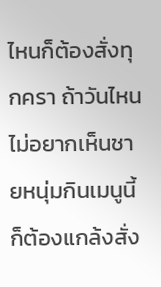ไหนก็ต้องสั่งทุกครา ถ้าวันไหนไม่อยากเห็นชายหนุ่มกินเมนูนี้ก็ต้องแกล้งสั่ง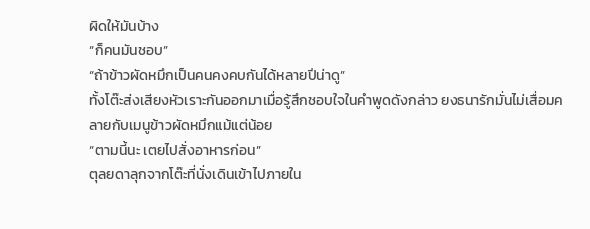ผิดให้มันบ้าง
“ก็คนมันชอบ”
“ถ้าข้าวผัดหมึกเป็นคนคงคบกันได้หลายปีน่าดู”
ทั้งโต๊ะส่งเสียงหัวเราะกันออกมาเมื่อรู้สึกชอบใจในคำพูดดังกล่าว ยงธนารักมั่นไม่เสื่อมคลายกับเมนูข้าวผัดหมึกแม้แต่น้อย
“ตามนี้นะ เตยไปสั่งอาหารก่อน”
ตุลยดาลุกจากโต๊ะที่นั่งเดินเข้าไปภายใน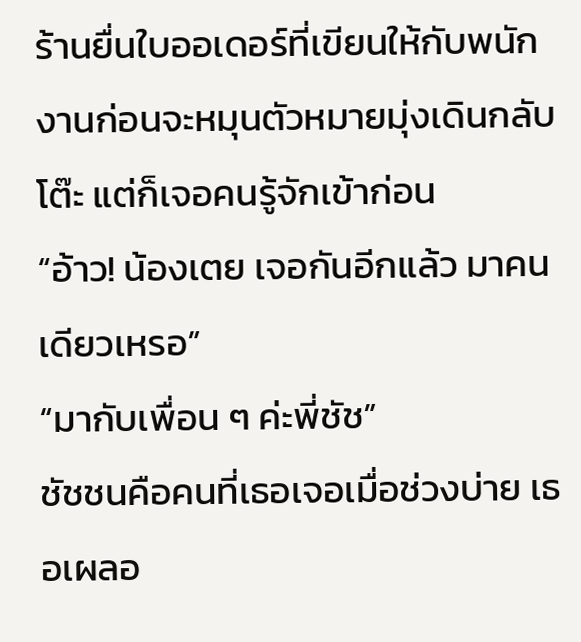ร้านยื่นใบออเดอร์ที่เขียนให้กับพนักงานก่อนจะหมุนตัวหมายมุ่งเดินกลับโต๊ะ แต่ก็เจอคนรู้จักเข้าก่อน
“อ้าว! น้องเตย เจอกันอีกแล้ว มาคนเดียวเหรอ”
“มากับเพื่อน ๆ ค่ะพี่ชัช”
ชัชชนคือคนที่เธอเจอเมื่อช่วงบ่าย เธอเผลอ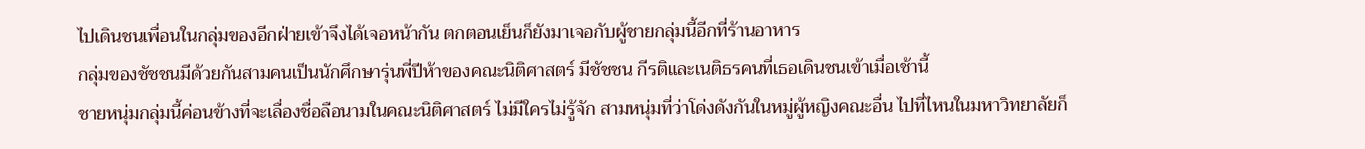ไปเดินชนเพื่อนในกลุ่มของอีกฝ่ายเข้าจึงได้เจอหน้ากัน ตกตอนเย็นก็ยังมาเจอกับผู้ชายกลุ่มนี้อีกที่ร้านอาหาร
กลุ่มของชัชชนมีด้วยกันสามคนเป็นนักศึกษารุ่นพี่ปีห้าของคณะนิติศาสตร์ มีชัชชน กีรติและเนติธรคนที่เธอเดินชนเข้าเมื่อเช้านี้
ชายหนุ่มกลุ่มนี้ค่อนข้างที่จะเลื่องชื่อลือนามในคณะนิติศาสตร์ ไม่มีใครไม่รู้จัก สามหนุ่มที่ว่าโด่งดังกันในหมู่ผู้หญิงคณะอื่น ไปที่ไหนในมหาวิทยาลัยก็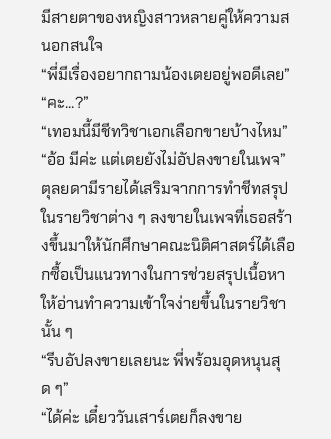มีสายตาของหญิงสาวหลายคู่ให้ความสนอกสนใจ
“พี่มีเรื่องอยากถามน้องเตยอยู่พอดีเลย”
“คะ...?”
“เทอมนี้มีชีทวิชาเอกเลือกขายบ้างไหม”
“อ้อ มีค่ะ แต่เตยยังไม่อัปลงขายในเพจ”
ตุลยดามีรายได้เสริมจากการทำชีทสรุปในรายวิชาต่าง ๆ ลงขายในเพจที่เธอสร้างขึ้นมาให้นักศึกษาคณะนิติศาสตร์ได้เลือกซื้อเป็นแนวทางในการช่วยสรุปเนื้อหาให้อ่านทำความเข้าใจง่ายขึ้นในรายวิชานั้น ๆ
“รีบอัปลงขายเลยนะ พี่พร้อมอุดหนุนสุด ๆ”
“ได้ค่ะ เดี๋ยววันเสาร์เตยก็ลงขาย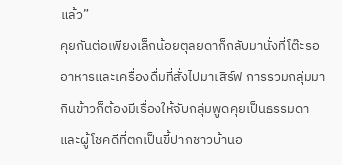แล้ว”
คุยกันต่อเพียงเล็กน้อยตุลยดาก็กลับมานั่งที่โต๊ะรออาหารและเครื่องดื่มที่สั่งไปมาเสิร์ฟ การรวมกลุ่มมากินข้าวก็ต้องมีเรื่องให้จับกลุ่มพูดคุยเป็นธรรมดา และผู้โชคดีที่ตกเป็นขี้ปากชาวบ้านอ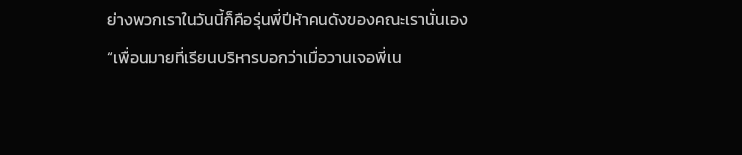ย่างพวกเราในวันนี้ก็คือรุ่นพี่ปีห้าคนดังของคณะเรานั่นเอง
“เพื่อนมายที่เรียนบริหารบอกว่าเมื่อวานเจอพี่เน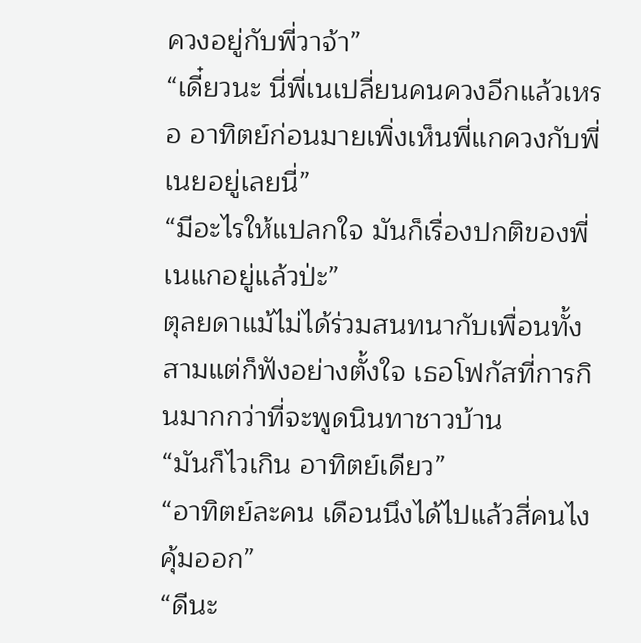ควงอยู่กับพี่วาจ้า”
“เดี๋ยวนะ นี่พี่เนเปลี่ยนคนควงอีกแล้วเหรอ อาทิตย์ก่อนมายเพิ่งเห็นพี่แกควงกับพี่เนยอยู่เลยนี่”
“มีอะไรให้แปลกใจ มันก็เรื่องปกติของพี่เนแกอยู่แล้วป่ะ”
ตุลยดาแม้ไม่ได้ร่วมสนทนากับเพื่อนทั้งสามแต่ก็ฟังอย่างตั้งใจ เธอโฟกัสที่การกินมากกว่าที่จะพูดนินทาชาวบ้าน
“มันก็ไวเกิน อาทิตย์เดียว”
“อาทิตย์ละคน เดือนนึงได้ไปแล้วสี่คนไง คุ้มออก”
“ดีนะ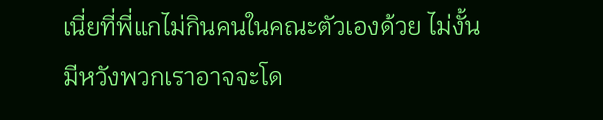เนี่ยที่พี่แกไม่กินคนในคณะตัวเองด้วย ไม่งั้นมีหวังพวกเราอาจจะโด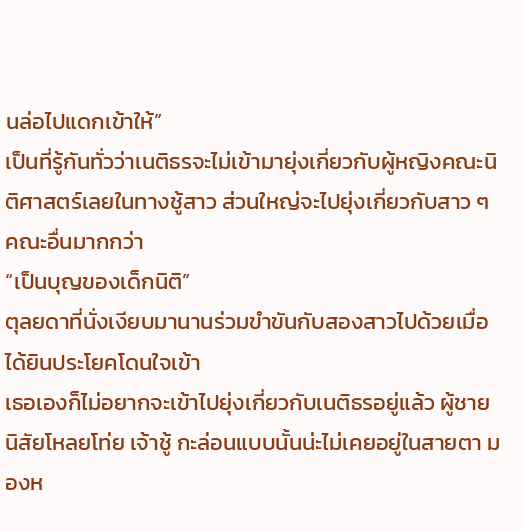นล่อไปแดกเข้าให้”
เป็นที่รู้กันทั่วว่าเนติธรจะไม่เข้ามายุ่งเกี่ยวกับผู้หญิงคณะนิติศาสตร์เลยในทางชู้สาว ส่วนใหญ่จะไปยุ่งเกี่ยวกับสาว ๆ คณะอื่นมากกว่า
“เป็นบุญของเด็กนิติ”
ตุลยดาที่นั่งเงียบมานานร่วมขำขันกับสองสาวไปด้วยเมื่อได้ยินประโยคโดนใจเข้า
เธอเองก็ไม่อยากจะเข้าไปยุ่งเกี่ยวกับเนติธรอยู่แล้ว ผู้ชายนิสัยโหลยโท่ย เจ้าชู้ กะล่อนแบบนั้นน่ะไม่เคยอยู่ในสายตา มองห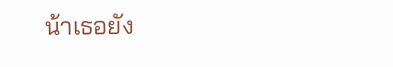น้าเธอยัง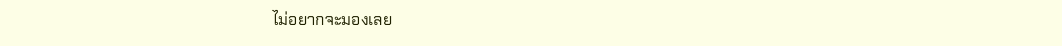ไม่อยากจะมองเลย